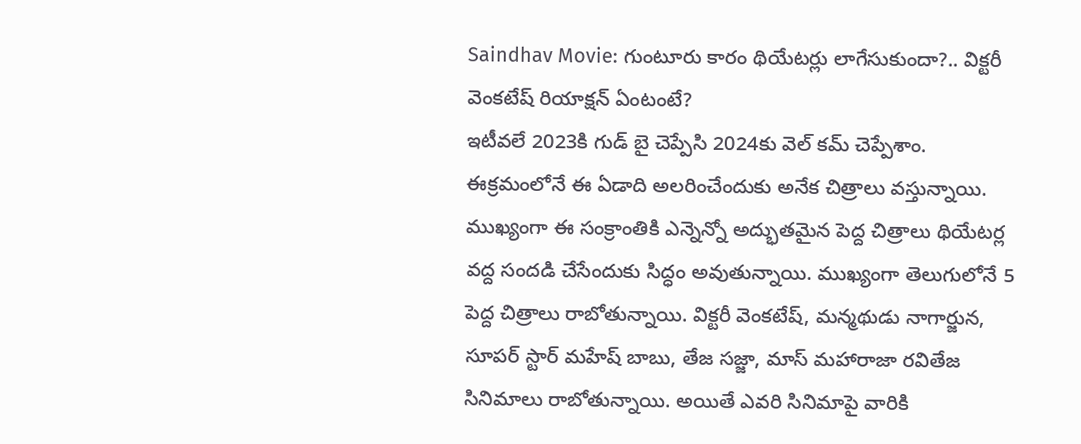Saindhav Movie: గుంటూరు కారం థియేటర్లు లాగేసుకుందా?.. విక్టరీ వెంకటేష్ రియాక్షన్ ఏంటంటే?
ఇటీవలే 2023కి గుడ్ బై చెప్పేసి 2024కు వెల్ కమ్ చెప్పేశాం. ఈక్రమంలోనే ఈ ఏడాది అలరించేందుకు అనేక చిత్రాలు వస్తున్నాయి. ముఖ్యంగా ఈ సంక్రాంతికి ఎన్నెన్నో అద్భుతమైన పెద్ద చిత్రాలు థియేటర్ల వద్ద సందడి చేసేందుకు సిద్ధం అవుతున్నాయి. ముఖ్యంగా తెలుగులోనే 5 పెద్ద చిత్రాలు రాబోతున్నాయి. విక్టరీ వెంకటేష్, మన్మథుడు నాగార్జున, సూపర్ స్టార్ మహేష్ బాబు, తేజ సజ్జా, మాస్ మహారాజా రవితేజ సినిమాలు రాబోతున్నాయి. అయితే ఎవరి సినిమాపై వారికి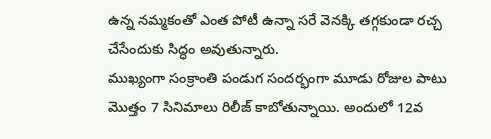ఉన్న నమ్మకంతో ఎంత పోటీ ఉన్నా సరే వెనక్కి తగ్గకుండా రచ్చ చేసేందుకు సిద్ధం అవుతున్నారు.
ముఖ్యంగా సంక్రాంతి పండుగ సందర్భంగా మూడు రోజుల పాటు మొత్తం 7 సినిమాలు రిలీజ్ కాబోతున్నాయి. అందులో 12వ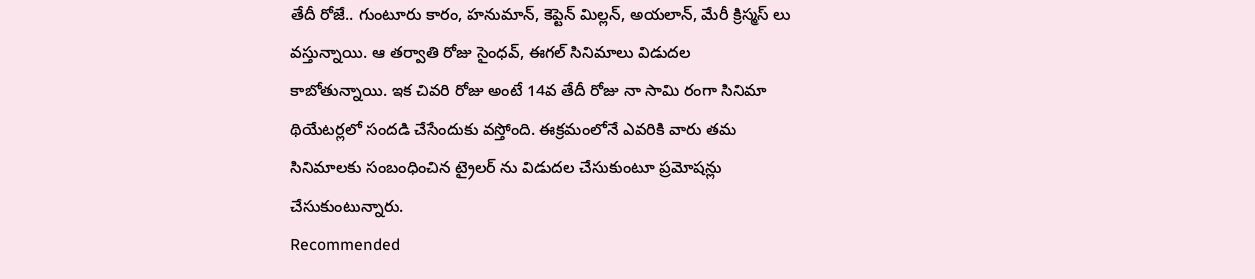తేదీ రోజే.. గుంటూరు కారం, హనుమాన్, కెప్టెన్ మిల్లన్, అయలాన్, మేరీ క్రిస్మస్ లు వస్తున్నాయి. ఆ తర్వాతి రోజు సైంధవ్, ఈగల్ సినిమాలు విడుదల కాబోతున్నాయి. ఇక చివరి రోజు అంటే 14వ తేదీ రోజు నా సామి రంగా సినిమా థియేటర్లలో సందడి చేసేందుకు వస్తోంది. ఈక్రమంలోనే ఎవరికి వారు తమ సినిమాలకు సంబంధించిన ట్రైలర్ ను విడుదల చేసుకుంటూ ప్రమోషన్లు చేసుకుంటున్నారు.
Recommended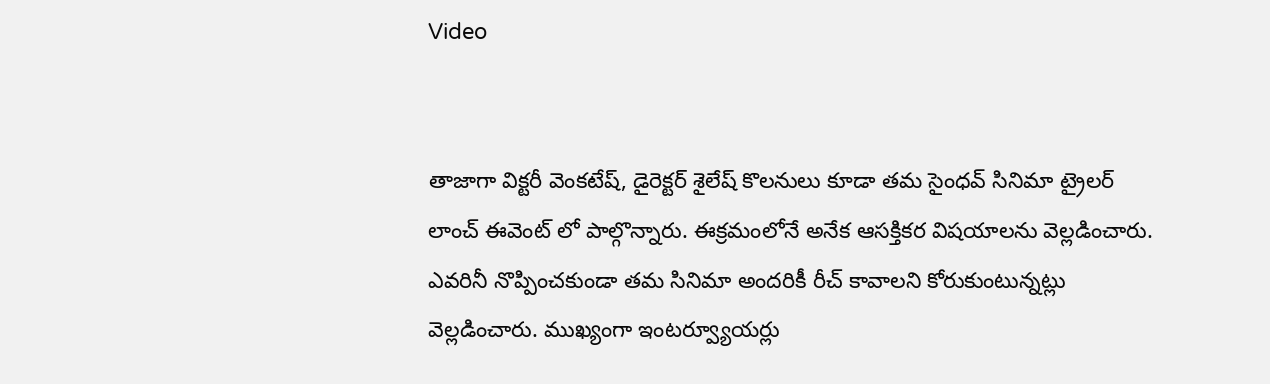Video


తాజాగా విక్టరీ వెంకటేష్, డైరెక్టర్ శైలేష్ కొలనులు కూడా తమ సైంధవ్ సినిమా ట్రైలర్ లాంచ్ ఈవెంట్ లో పాల్గొన్నారు. ఈక్రమంలోనే అనేక ఆసక్తికర విషయాలను వెల్లడించారు. ఎవరినీ నొప్పించకుండా తమ సినిమా అందరికీ రీచ్ కావాలని కోరుకుంటున్నట్లు వెల్లడించారు. ముఖ్యంగా ఇంటర్వ్యూయర్లు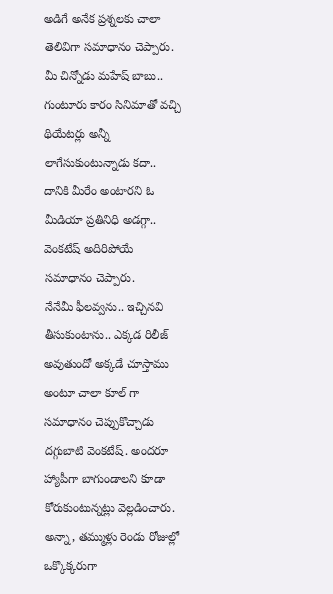అడిగే అనేక ప్రశ్నలకు చాలా తెలివిగా సమాధానం చెప్పారు. మీ చిన్నోడు మహేష్ బాబు.. గుంటూరు కారం సినిమాతో వచ్చి థియేటర్లు అన్నీ లాగేసుకుంటున్నాడు కదా.. దానికి మీరేం అంటారని ఓ మీడియా ప్రతినిధి అడగ్గా.. వెంకటేష్ అదిరిపోయే సమాధానం చెప్పారు.
నేనేమీ ఫీలవ్వను.. ఇచ్చినవి తీసుకుంటాను.. ఎక్కడ రిలీజ్ అవుతుందో అక్కడే చూస్తాము అంటూ చాలా కూల్ గా సమాధానం చెప్పుకొచ్చాడు దగ్గుబాటి వెంకటేష్. అందరూ హ్యాపీగా బాగుండాలని కూడా కోరుకుంటున్నట్లు వెల్లడించారు. అన్నా, తమ్ముళ్లు రెండు రోజుల్లో ఒక్కొక్కరుగా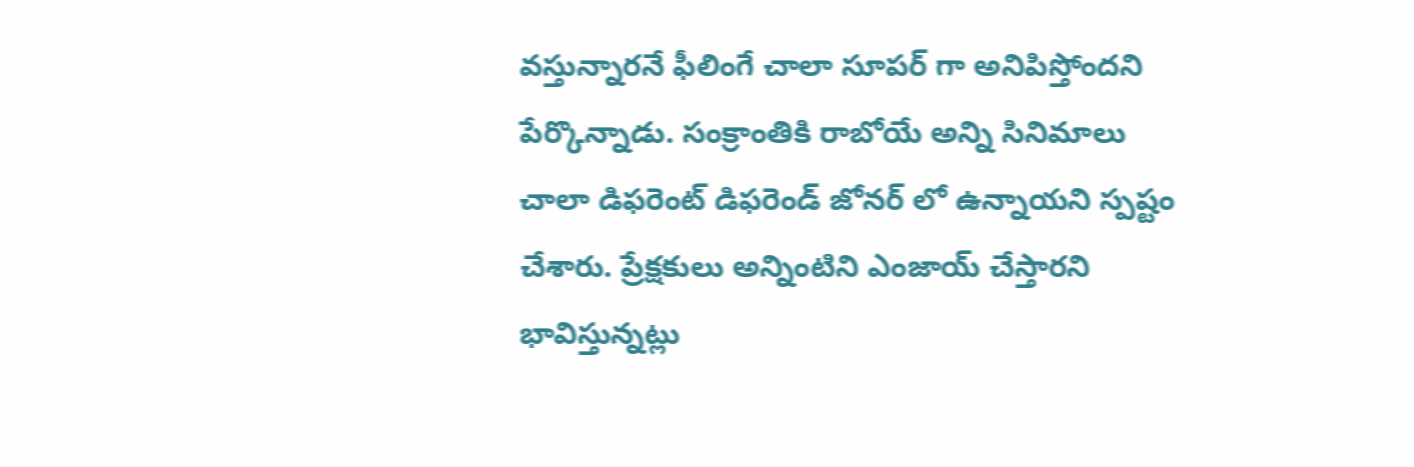వస్తున్నారనే ఫీలింగే చాలా సూపర్ గా అనిపిస్తోందని పేర్కొన్నాడు. సంక్రాంతికి రాబోయే అన్ని సినిమాలు చాలా డిఫరెంట్ డిఫరెండ్ జోనర్ లో ఉన్నాయని స్పష్టం చేశారు. ప్రేక్షకులు అన్నింటిని ఎంజాయ్ చేస్తారని భావిస్తున్నట్లు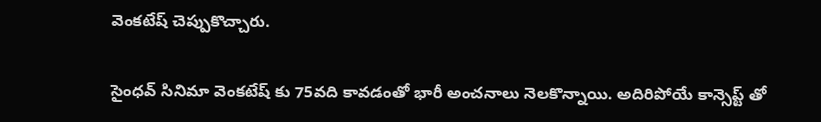వెంకటేష్ చెప్పుకొచ్చారు.

సైంధవ్ సినిమా వెంకటేష్ కు 75వది కావడంతో భారీ అంచనాలు నెలకొన్నాయి. అదిరిపోయే కాన్సెప్ట్ తో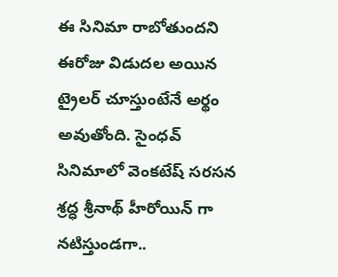ఈ సినిమా రాబోతుందని ఈరోజు విడుదల అయిన ట్రైలర్ చూస్తుంటేనే అర్థం అవుతోంది. సైంధవ్ సినిమాలో వెంకటేష్ సరసన శ్రద్ధ శ్రీనాథ్ హీరోయిన్ గా నటిస్తుండగా..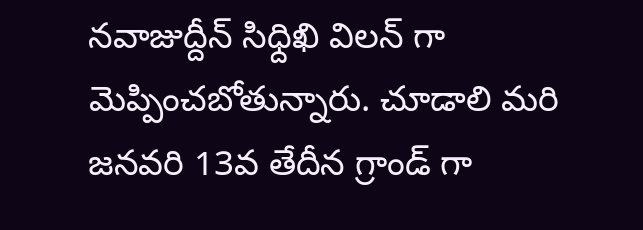నవాజుద్దీన్ సిధ్దిఖి విలన్ గా మెప్పించబోతున్నారు. చూడాలి మరి జనవరి 13వ తేదీన గ్రాండ్ గా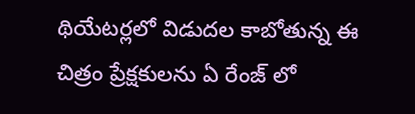థియేటర్లలో విడుదల కాబోతున్న ఈ చిత్రం ప్రేక్షకులను ఏ రేంజ్ లో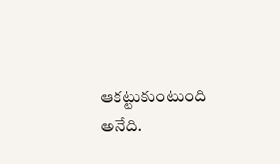ఆకట్టుకుంటుంది అనేది.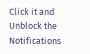Click it and Unblock the Notifications